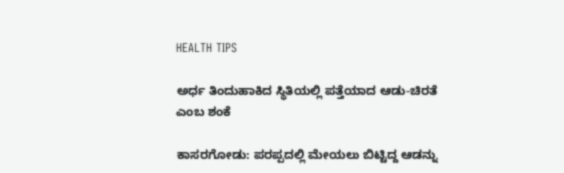HEALTH TIPS

ಅರ್ಧ ತಿಂದುಹಾಕಿದ ಸ್ಥಿತಿಯಲ್ಲಿ ಪತ್ತೆಯಾದ ಆಡು-ಚಿರತೆ ಎಂಬ ಶಂಕೆ

ಕಾಸರಗೋಡು: ಪರಪ್ಪದಲ್ಲಿ ಮೇಯಲು ಬಿಟ್ಟಿದ್ದ ಆಡನ್ನು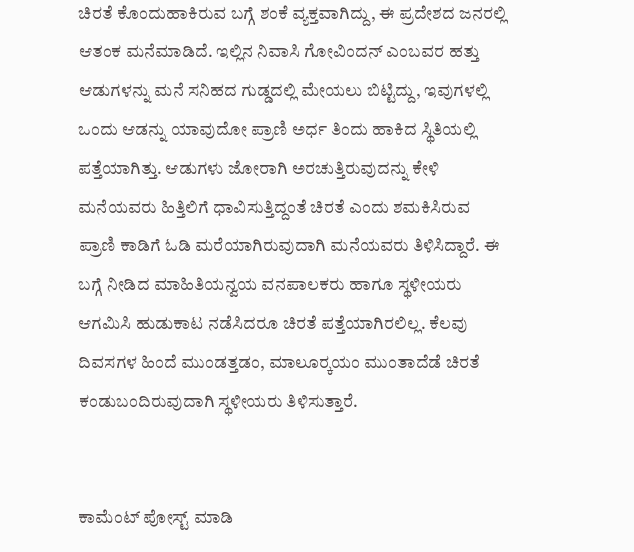ಚಿರತೆ ಕೊಂದುಹಾಕಿರುವ ಬಗ್ಗೆ ಶಂಕೆ ವ್ಯಕ್ತವಾಗಿದ್ದು, ಈ ಪ್ರದೇಶದ ಜನರಲ್ಲಿ ಆತಂಕ ಮನೆಮಾಡಿದೆ. ಇಲ್ಲಿನ ನಿವಾಸಿ ಗೋವಿಂದನ್ ಎಂಬವರ ಹತ್ತು ಆಡುಗಳನ್ನು ಮನೆ ಸನಿಹದ ಗುಡ್ಡದಲ್ಲಿ ಮೇಯಲು ಬಿಟ್ಟಿದ್ದು, ಇವುಗಳಲ್ಲಿ ಒಂದು ಆಡನ್ನು ಯಾವುದೋ ಪ್ರಾಣಿ ಅರ್ಧ ತಿಂದು ಹಾಕಿದ ಸ್ಥಿತಿಯಲ್ಲಿ ಪತ್ತೆಯಾಗಿತ್ತು. ಆಡುಗಳು ಜೋರಾಗಿ ಅರಚುತ್ತಿರುವುದನ್ನು ಕೇಳಿ ಮನೆಯವರು ಹಿತ್ತಿಲಿಗೆ ಧಾವಿಸುತ್ತಿದ್ದಂತೆ ಚಿರತೆ ಎಂದು ಶಮಕಿಸಿರುವ ಪ್ರಾಣಿ ಕಾಡಿಗೆ ಓಡಿ ಮರೆಯಾಗಿರುವುದಾಗಿ ಮನೆಯವರು ತಿಳಿಸಿದ್ದಾರೆ. ಈ ಬಗ್ಗೆ ನೀಡಿದ ಮಾಹಿತಿಯನ್ವಯ ವನಪಾಲಕರು ಹಾಗೂ ಸ್ಥಳೀಯರು ಆಗಮಿಸಿ ಹುಡುಕಾಟ ನಡೆಸಿದರೂ ಚಿರತೆ ಪತ್ತೆಯಾಗಿರಲಿಲ್ಲ. ಕೆಲವು ದಿವಸಗಳ ಹಿಂದೆ ಮುಂಡತ್ತಡಂ, ಮಾಲೂರ್‍ಕಯಂ ಮುಂತಾದೆಡೆ ಚಿರತೆ ಕಂಡುಬಂದಿರುವುದಾಗಿ ಸ್ಥಳೀಯರು ತಿಳಿಸುತ್ತಾರೆ.


ಕಾಮೆಂಟ್‌‌ ಪೋಸ್ಟ್‌ ಮಾಡಿ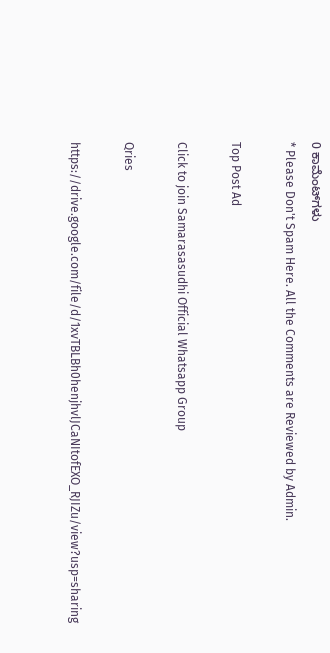0 ಕಾಮೆಂಟ್‌ಗಳು
* Please Don't Spam Here. All the Comments are Reviewed by Admin.

Top Post Ad

Click to join Samarasasudhi Official Whatsapp Group

Qries

https://drive.google.com/file/d/1xvTBLBh0henjhvlJCaNItofEXO_RJIZu/view?usp=sharing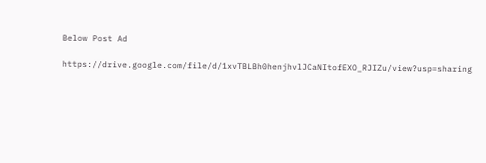Below Post Ad

https://drive.google.com/file/d/1xvTBLBh0henjhvlJCaNItofEXO_RJIZu/view?usp=sharing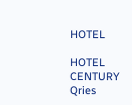HOTEL

HOTEL
CENTURY
Qries